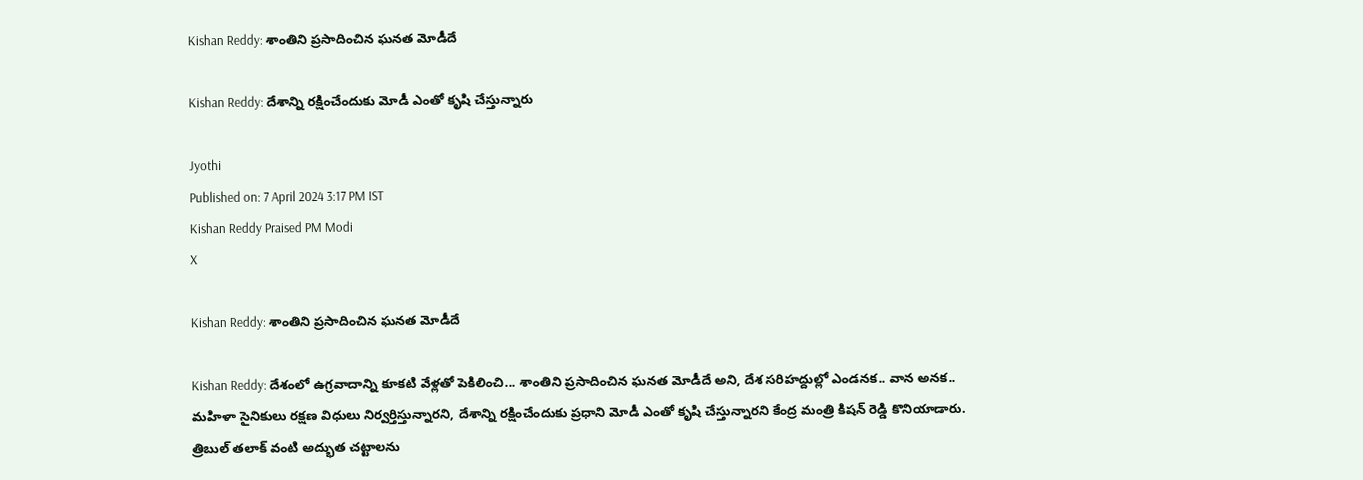Kishan Reddy: శాంతిని ప్రసాదించిన ఘనత మోడీదే

Kishan Reddy: దేశాన్ని రక్షించేందుకు మోడీ ఎంతో కృషి చేస్తున్నారు

Jyothi
Published on: 7 April 2024 3:17 PM IST
Kishan Reddy Praised PM Modi
X

Kishan Reddy: శాంతిని ప్రసాదించిన ఘనత మోడీదే

Kishan Reddy: దేశంలో ఉగ్రవాదాన్ని కూకటి వేళ్లతో పెకిలించి... శాంతిని ప్రసాదించిన ఘనత మోడీదే అని, దేశ సరిహద్దుల్లో ‌ఎండనక.. వాన అనక.. మహిళా సైనికులు రక్షణ విధులు నిర్వర్తిస్తున్నారని, దేశాన్ని రక్షించేందుకు ప్రధాని మోడీ ఎంతో కృషి చేస్తున్నారని కేంద్ర మంత్రి కిషన్ రెడ్డి కొనియాడారు. త్రిబుల్ తలాక్ వంటి అద్భుత చట్టాలను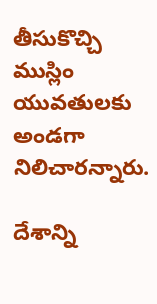తీసుకొచ్చి ముస్లిం యువతులకు అండగా నిలిచారన్నారు.

దేశాన్ని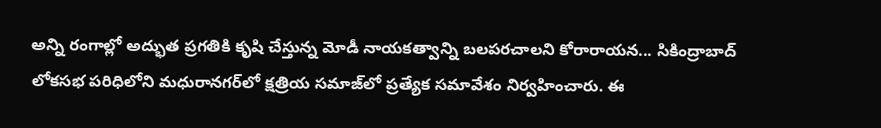అన్ని రంగాల్లో అద్భుత ప్రగతికి కృషి చేస్తున్న మోడీ నాయకత్వాన్ని బలపరచాలని కోరారాయన... సికింద్రాబాద్ లోకసభ పరిధిలోని మధురానగర్‌లో క్షత్రియ సమాజ్‌లో ప్రత్యేక సమావేశం నిర్వహించారు. ఈ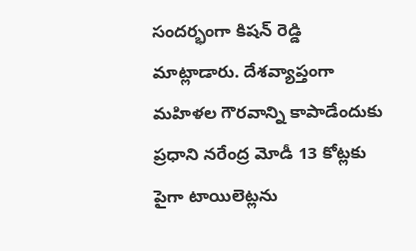సందర్భంగా కిషన్ రెడ్డి మాట్లాడారు. దేశవ్యాప్తంగా మహిళల గౌరవాన్ని కాపాడేందుకు ప్రధాని నరేంద్ర మోడీ 13 కోట్లకు పైగా టాయిలెట్లను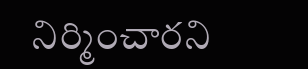నిర్మించారని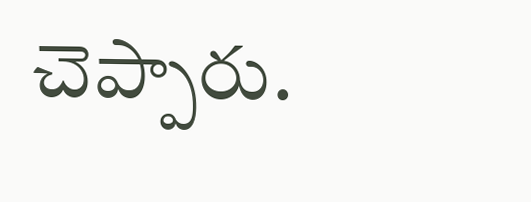చెప్పారు.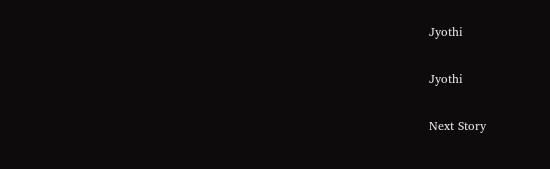Jyothi

Jyothi

Next Story